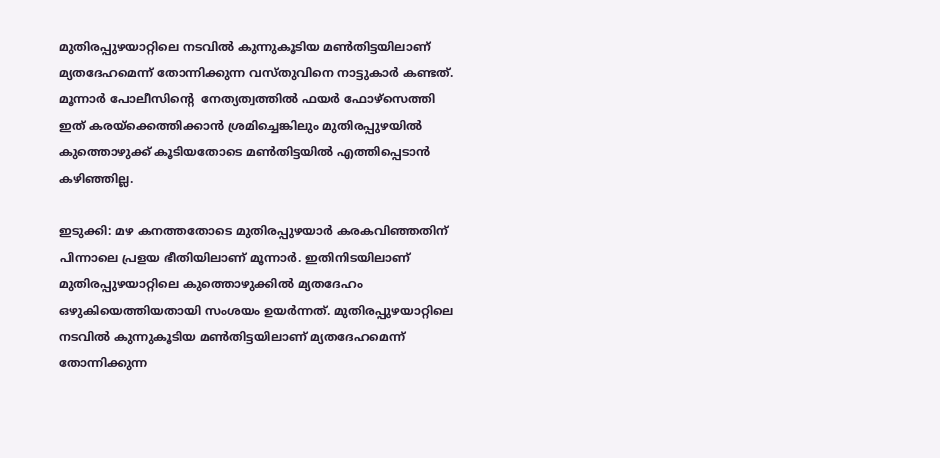മുതിരപ്പുഴയാറ്റിലെ നടവില്‍ കുന്നുകൂടിയ മണ്‍തിട്ടയിലാണ് മ്യതദേഹമെന്ന് തോന്നിക്കുന്ന വസ്തുവിനെ നാട്ടുകാര്‍ കണ്ടത്. മൂന്നാര്‍ പോലീസിന്റെ  നേത്യത്വത്തില്‍ ഫയര്‍ ഫോഴ്‌സെത്തി ഇത് കരയ്‌ക്കെത്തിക്കാന്‍ ശ്രമിച്ചെങ്കിലും മുതിരപ്പുഴയില്‍ കുത്തൊഴുക്ക് കൂടിയതോടെ മണ്‍തിട്ടയില്‍ എത്തിപ്പെടാന്‍ കഴിഞ്ഞില്ല.

ഇടുക്കി: മഴ കനത്തതോടെ മുതിരപ്പുഴയാര്‍ കരകവിഞ്ഞതിന് പിന്നാലെ പ്രളയ ഭീതിയിലാണ് മൂന്നാര്‍. ഇതിനിടയിലാണ് മുതിരപ്പുഴയാറ്റിലെ കുത്തൊഴുക്കില്‍ മ്യതദേഹം ഒഴുകിയെത്തിയതായി സംശയം ഉയര്‍ന്നത്. മുതിരപ്പുഴയാറ്റിലെ നടവില്‍ കുന്നുകൂടിയ മണ്‍തിട്ടയിലാണ് മ്യതദേഹമെന്ന് തോന്നിക്കുന്ന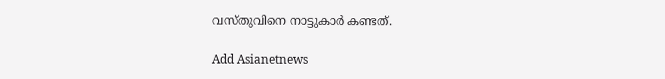വസ്തുവിനെ നാട്ടുകാര്‍ കണ്ടത്.

Add Asianetnews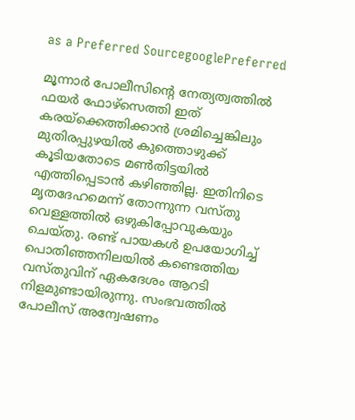as a Preferred SourcegooglePreferred

മൂന്നാര്‍ പോലീസിന്റെ നേത്യത്വത്തില്‍ ഫയര്‍ ഫോഴ്‌സെത്തി ഇത് കരയ്‌ക്കെത്തിക്കാന്‍ ശ്രമിച്ചെങ്കിലും മുതിരപ്പുഴയില്‍ കുത്തൊഴുക്ക് കൂടിയതോടെ മണ്‍തിട്ടയില്‍ എത്തിപ്പെടാന്‍ കഴിഞ്ഞില്ല. ഇതിനിടെ മൃതദേഹമെന്ന് തോന്നുന്ന വസ്തു വെള്ളത്തില്‍ ഒഴുകിപ്പോവുകയും ചെയ്തു. രണ്ട് പായകള്‍ ഉപയോഗിച്ച് പൊതിഞ്ഞനിലയില്‍ കണ്ടെത്തിയ വസ്തുവിന് ഏകദേശം ആറടി നിളമുണ്ടായിരുന്നു. സംഭവത്തില്‍ പോലീസ് അന്വേഷണം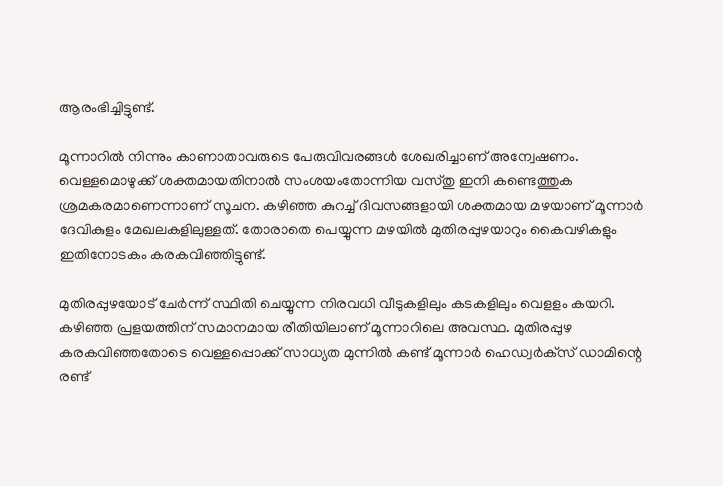ആരംഭിച്ചിട്ടുണ്ട്.

മൂന്നാറില്‍ നിന്നും കാണാതാവരുടെ പേരുവിവരങ്ങള്‍ ശേഖരിച്ചാണ് അന്വേഷണം. വെള്ളമൊഴുക്ക് ശക്തമായതിനാല്‍ സംശയംതോന്നിയ വസ്തു ഇനി കണ്ടെത്തുക ശ്രമകരമാണെന്നാണ് സൂചന. കഴിഞ്ഞ കുറച്ച് ദിവസങ്ങളായി ശക്തമായ മഴയാണ് മൂന്നാര്‍ ദേവികുളം മേഖലകളിലുള്ളത്. തോരാതെ പെയ്യുന്ന മഴയില്‍ മുതിരപ്പുഴയാറും കൈവഴികളും ഇതിനോടകം കരകവിഞ്ഞിട്ടുണ്ട്.

മുതിരപ്പുഴയോട് ചേര്‍ന്ന് സ്ഥിതി ചെയ്യുന്ന നിരവധി വീടുകളിലും കടകളിലും വെളളം കയറി. കഴിഞ്ഞ പ്രളയത്തിന് സമാനമായ രീതിയിലാണ് മൂന്നാറിലെ അവസ്ഥ. മുതിരപ്പുഴ കരകവിഞ്ഞതോടെ വെള്ളപ്പൊക്ക് സാധ്യത മുന്നില്‍ കണ്ട് മൂന്നാര്‍ ഹെഡ്വര്‍ക്‌സ് ഡാമിന്റെ രണ്ട്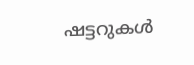ഷട്ടറുകള്‍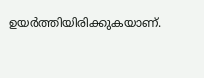ഉയര്‍ത്തിയിരിക്കുകയാണ്.